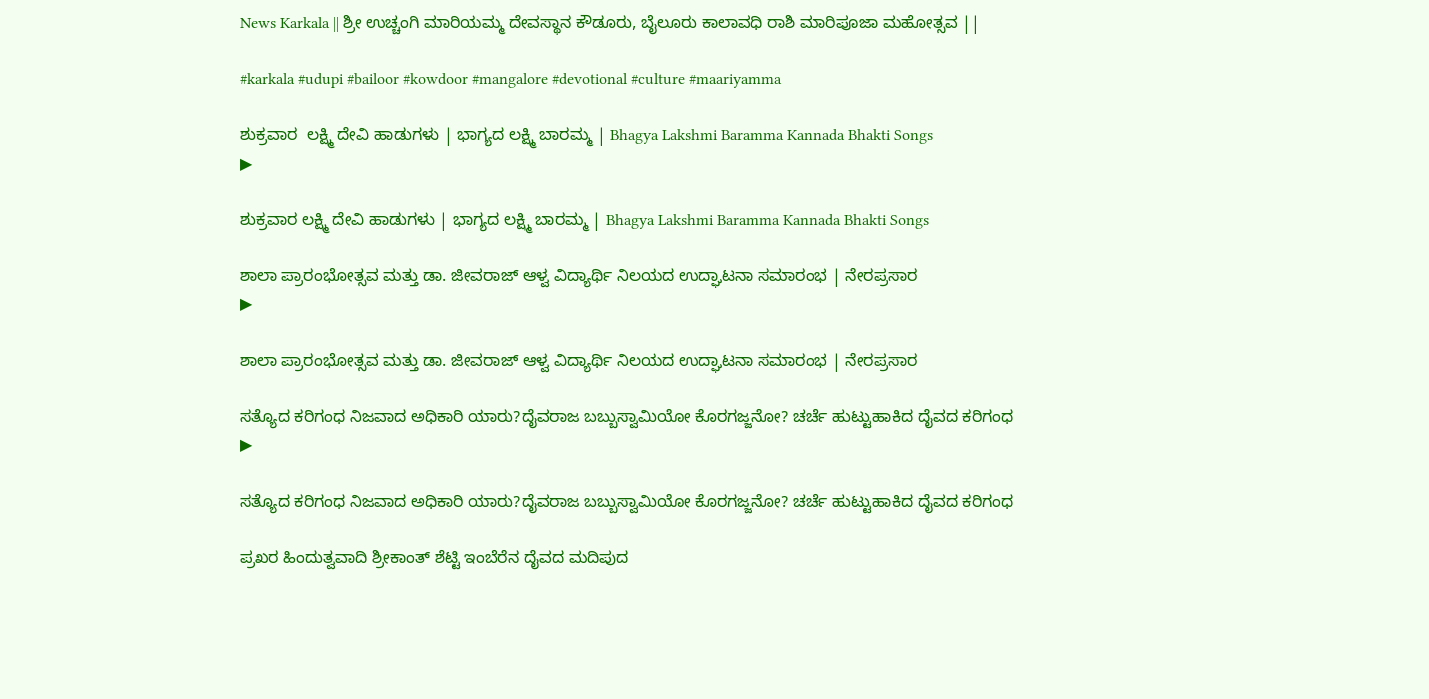News Karkala || ಶ್ರೀ ಉಚ್ಚಂಗಿ ಮಾರಿಯಮ್ಮ ದೇವಸ್ಥಾನ ಕೌಡೂರು, ಬೈಲೂರು ಕಾಲಾವಧಿ ರಾಶಿ ಮಾರಿಪೂಜಾ ಮಹೋತ್ಸವ ||

#karkala #udupi #bailoor #kowdoor #mangalore #devotional #culture #maariyamma

ಶುಕ್ರವಾರ  ಲಕ್ಷ್ಮಿ ದೇವಿ ಹಾಡುಗಳು | ಭಾಗ್ಯದ ಲಕ್ಷ್ಮಿ ಬಾರಮ್ಮ | Bhagya Lakshmi Baramma Kannada Bhakti Songs
▶

ಶುಕ್ರವಾರ ಲಕ್ಷ್ಮಿ ದೇವಿ ಹಾಡುಗಳು | ಭಾಗ್ಯದ ಲಕ್ಷ್ಮಿ ಬಾರಮ್ಮ | Bhagya Lakshmi Baramma Kannada Bhakti Songs

ಶಾಲಾ ಪ್ರಾರಂಭೋತ್ಸವ ಮತ್ತು ಡಾ. ಜೀವರಾಜ್‌ ಆಳ್ವ ವಿದ್ಯಾರ್ಥಿ ನಿಲಯದ ಉದ್ಘಾಟನಾ ಸಮಾರಂಭ | ನೇರಪ್ರಸಾರ
▶

ಶಾಲಾ ಪ್ರಾರಂಭೋತ್ಸವ ಮತ್ತು ಡಾ. ಜೀವರಾಜ್‌ ಆಳ್ವ ವಿದ್ಯಾರ್ಥಿ ನಿಲಯದ ಉದ್ಘಾಟನಾ ಸಮಾರಂಭ | ನೇರಪ್ರಸಾರ

ಸತ್ಯೊದ ಕರಿಗಂಧ ನಿಜವಾದ ಅಧಿಕಾರಿ ಯಾರು?ದೈವರಾಜ ಬಬ್ಬುಸ್ವಾಮಿಯೋ ಕೊರಗಜ್ಜನೋ? ಚರ್ಚೆ ಹುಟ್ಟುಹಾಕಿದ ದೈವದ ಕರಿಗಂಧ
▶

ಸತ್ಯೊದ ಕರಿಗಂಧ ನಿಜವಾದ ಅಧಿಕಾರಿ ಯಾರು?ದೈವರಾಜ ಬಬ್ಬುಸ್ವಾಮಿಯೋ ಕೊರಗಜ್ಜನೋ? ಚರ್ಚೆ ಹುಟ್ಟುಹಾಕಿದ ದೈವದ ಕರಿಗಂಧ

ಪ್ರಖರ ಹಿಂದುತ್ವವಾದಿ ಶ್ರೀಕಾಂತ್ ಶೆಟ್ಟಿ ಇಂಬೆರೆನ ದೈವದ ಮದಿಪುದ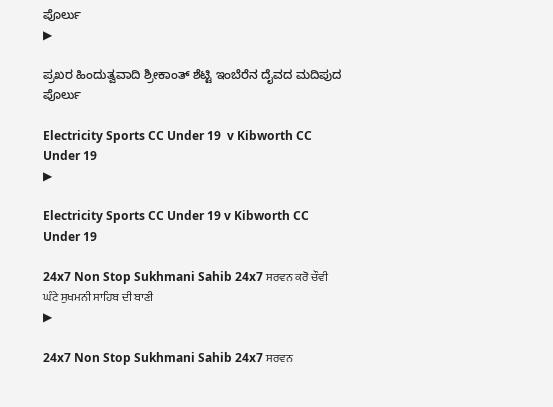ಪೊರ್ಲು
▶

ಪ್ರಖರ ಹಿಂದುತ್ವವಾದಿ ಶ್ರೀಕಾಂತ್ ಶೆಟ್ಟಿ ಇಂಬೆರೆನ ದೈವದ ಮದಿಪುದ ಪೊರ್ಲು

Electricity Sports CC Under 19  v Kibworth CC Under 19
▶

Electricity Sports CC Under 19 v Kibworth CC Under 19

24x7 Non Stop Sukhmani Sahib 24x7 ਸਰਵਨ ਕਰੋ ਚੌਵੀ ਘੰਟੇ ਸੁਖਮਨੀ ਸਾਹਿਬ ਦੀ ਬਾਣੀ
▶

24x7 Non Stop Sukhmani Sahib 24x7 ਸਰਵਨ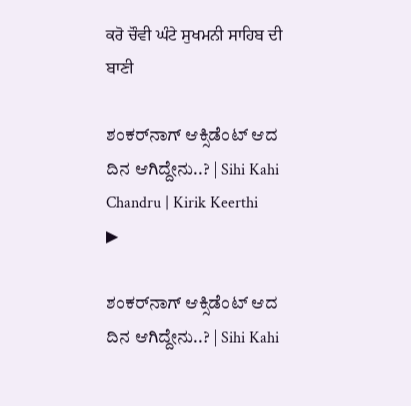ਕਰੋ ਚੌਵੀ ਘੰਟੇ ਸੁਖਮਨੀ ਸਾਹਿਬ ਦੀ ਬਾਣੀ

ಶಂಕರ್‌ನಾಗ್ ಆಕ್ಸಿಡೆಂಟ್ ಆದ ದಿನ ಆಗಿದ್ದೇನು..? | Sihi Kahi Chandru | Kirik Keerthi
▶

ಶಂಕರ್‌ನಾಗ್ ಆಕ್ಸಿಡೆಂಟ್ ಆದ ದಿನ ಆಗಿದ್ದೇನು..? | Sihi Kahi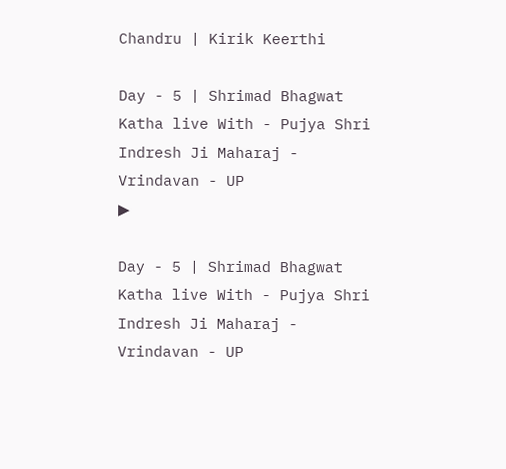Chandru | Kirik Keerthi

Day - 5 | Shrimad Bhagwat Katha live With - Pujya Shri Indresh Ji Maharaj - Vrindavan - UP
▶

Day - 5 | Shrimad Bhagwat Katha live With - Pujya Shri Indresh Ji Maharaj - Vrindavan - UP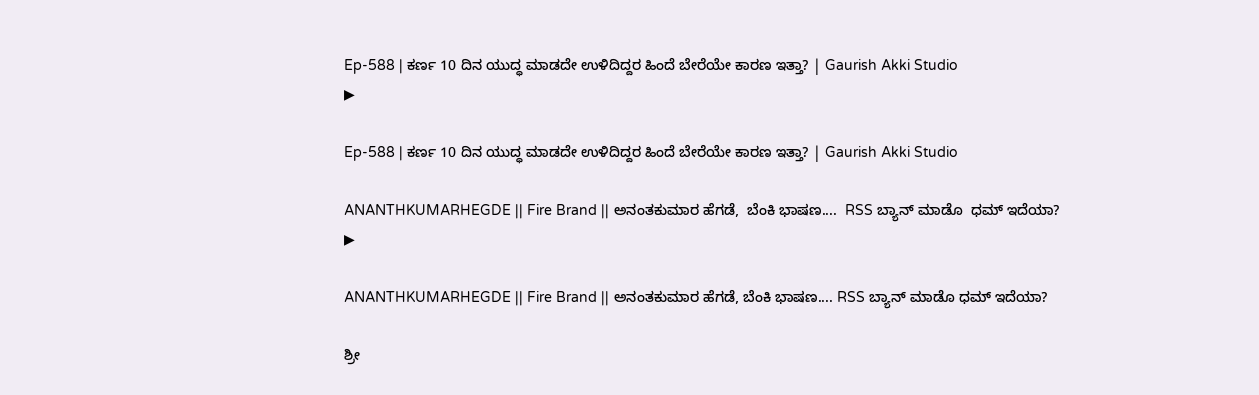Ep-588 | ಕರ್ಣ 10 ದಿನ ಯುದ್ಧ ಮಾಡದೇ ಉಳಿದಿದ್ದರ ಹಿಂದೆ ಬೇರೆಯೇ ಕಾರಣ ಇತ್ತಾ? | Gaurish Akki Studio
▶

Ep-588 | ಕರ್ಣ 10 ದಿನ ಯುದ್ಧ ಮಾಡದೇ ಉಳಿದಿದ್ದರ ಹಿಂದೆ ಬೇರೆಯೇ ಕಾರಣ ಇತ್ತಾ? | Gaurish Akki Studio

ANANTHKUMARHEGDE || Fire Brand || ಅನಂತಕುಮಾರ ಹೆಗಡೆ,  ಬೆಂಕಿ ಭಾಷಣ....  RSS ಬ್ಯಾನ್ ಮಾಡೊ  ಧಮ್ ಇದೆಯಾ?
▶

ANANTHKUMARHEGDE || Fire Brand || ಅನಂತಕುಮಾರ ಹೆಗಡೆ, ಬೆಂಕಿ ಭಾಷಣ.... RSS ಬ್ಯಾನ್ ಮಾಡೊ ಧಮ್ ಇದೆಯಾ?

ಶ್ರೀ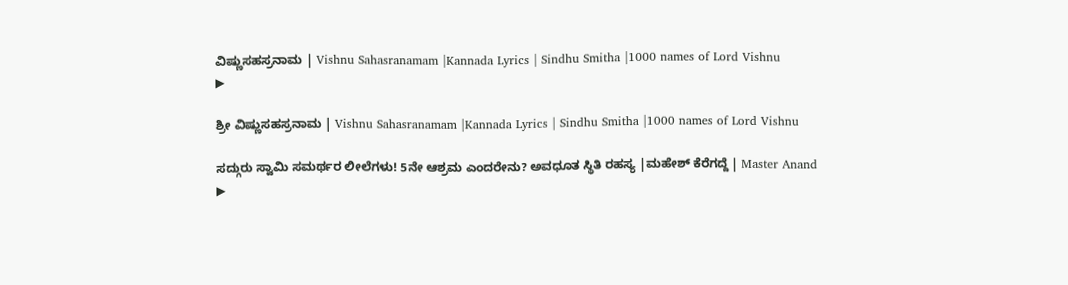ವಿಷ್ಣುಸಹಸ್ರನಾಮ | Vishnu Sahasranamam |Kannada Lyrics | Sindhu Smitha |1000 names of Lord Vishnu
▶

ಶ್ರೀ ವಿಷ್ಣುಸಹಸ್ರನಾಮ | Vishnu Sahasranamam |Kannada Lyrics | Sindhu Smitha |1000 names of Lord Vishnu

ಸದ್ಗುರು ಸ್ವಾಮಿ ಸಮರ್ಥರ ಲೀಲೆಗಳು! 5ನೇ ಆಶ್ರಮ ಎಂದರೇನು? ಅವಧೂತ ಸ್ಥಿತಿ ರಹಸ್ಯ |ಮಹೇಶ್ ಕೆರೆಗದ್ದೆ | Master Anand
▶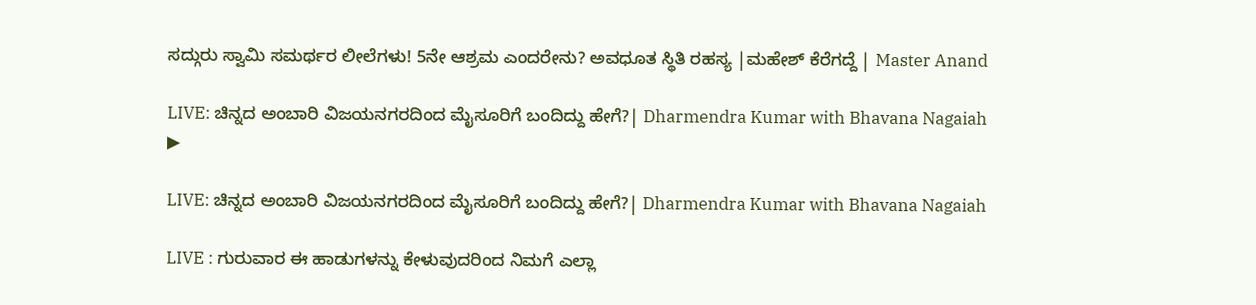ಸದ್ಗುರು ಸ್ವಾಮಿ ಸಮರ್ಥರ ಲೀಲೆಗಳು! 5ನೇ ಆಶ್ರಮ ಎಂದರೇನು? ಅವಧೂತ ಸ್ಥಿತಿ ರಹಸ್ಯ |ಮಹೇಶ್ ಕೆರೆಗದ್ದೆ | Master Anand

LIVE: ಚಿನ್ನದ ಅಂಬಾರಿ ವಿಜಯನಗರದಿಂದ ಮೈಸೂರಿಗೆ ಬಂದಿದ್ದು ಹೇಗೆ?| Dharmendra Kumar with Bhavana Nagaiah
▶

LIVE: ಚಿನ್ನದ ಅಂಬಾರಿ ವಿಜಯನಗರದಿಂದ ಮೈಸೂರಿಗೆ ಬಂದಿದ್ದು ಹೇಗೆ?| Dharmendra Kumar with Bhavana Nagaiah

LIVE : ಗುರುವಾರ ಈ ಹಾಡುಗಳನ್ನು ಕೇಳುವುದರಿಂದ ನಿಮಗೆ ಎಲ್ಲಾ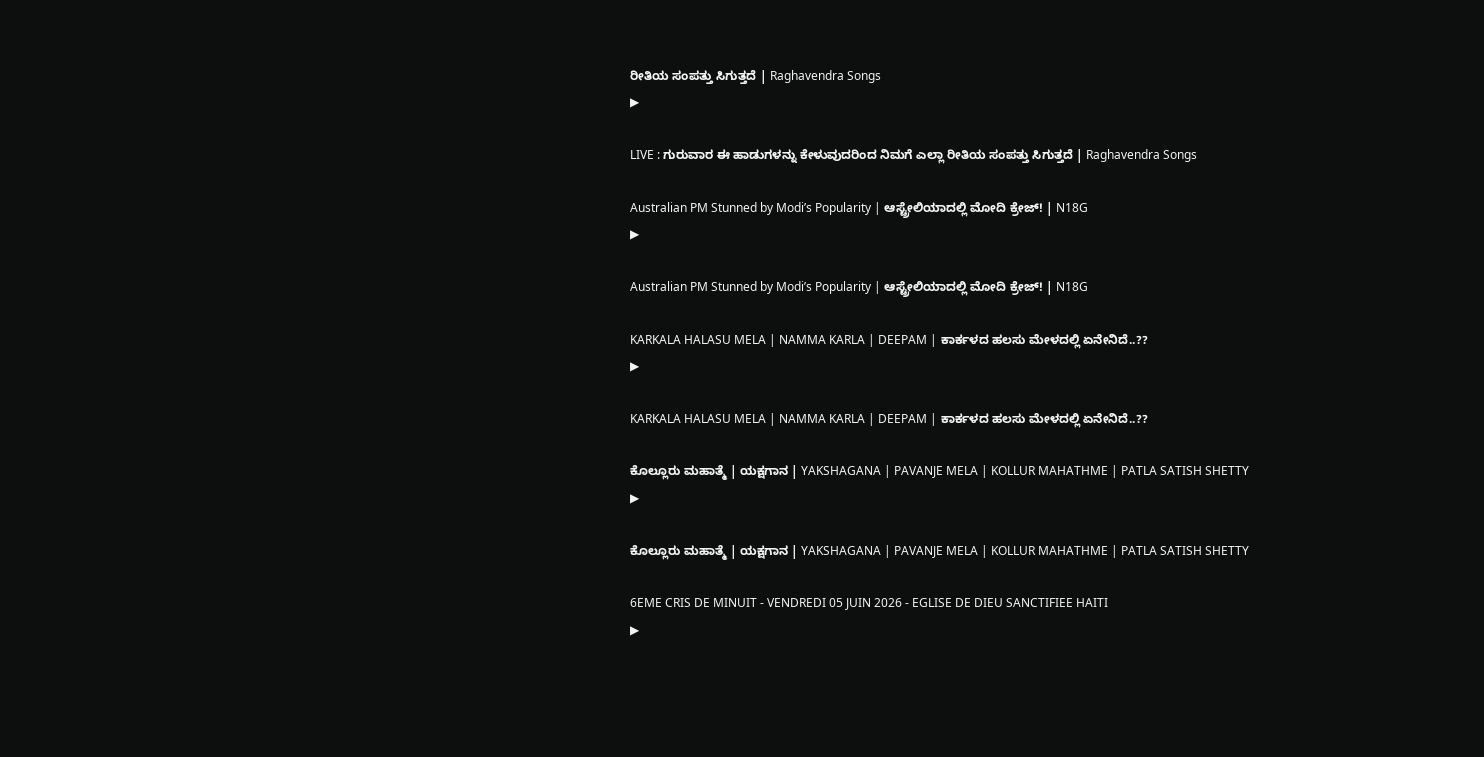ರೀತಿಯ ಸಂಪತ್ತು ಸಿಗುತ್ತದೆ | Raghavendra Songs
▶

LIVE : ಗುರುವಾರ ಈ ಹಾಡುಗಳನ್ನು ಕೇಳುವುದರಿಂದ ನಿಮಗೆ ಎಲ್ಲಾ ರೀತಿಯ ಸಂಪತ್ತು ಸಿಗುತ್ತದೆ | Raghavendra Songs

Australian PM Stunned by Modi’s Popularity | ಆಸ್ಟ್ರೇಲಿಯಾದಲ್ಲಿ ಮೋದಿ ಕ್ರೇಜ್! | N18G
▶

Australian PM Stunned by Modi’s Popularity | ಆಸ್ಟ್ರೇಲಿಯಾದಲ್ಲಿ ಮೋದಿ ಕ್ರೇಜ್! | N18G

KARKALA HALASU MELA | NAMMA KARLA | DEEPAM | ಕಾರ್ಕಳದ ಹಲಸು ಮೇಳದಲ್ಲಿ ಏನೇನಿದೆ..??
▶

KARKALA HALASU MELA | NAMMA KARLA | DEEPAM | ಕಾರ್ಕಳದ ಹಲಸು ಮೇಳದಲ್ಲಿ ಏನೇನಿದೆ..??

ಕೊಲ್ಲೂರು ಮಹಾತ್ಮೆ | ಯಕ್ಷಗಾನ | YAKSHAGANA | PAVANJE MELA | KOLLUR MAHATHME | PATLA SATISH SHETTY
▶

ಕೊಲ್ಲೂರು ಮಹಾತ್ಮೆ | ಯಕ್ಷಗಾನ | YAKSHAGANA | PAVANJE MELA | KOLLUR MAHATHME | PATLA SATISH SHETTY

6EME CRIS DE MINUIT - VENDREDI 05 JUIN 2026 - EGLISE DE DIEU SANCTIFIEE HAITI
▶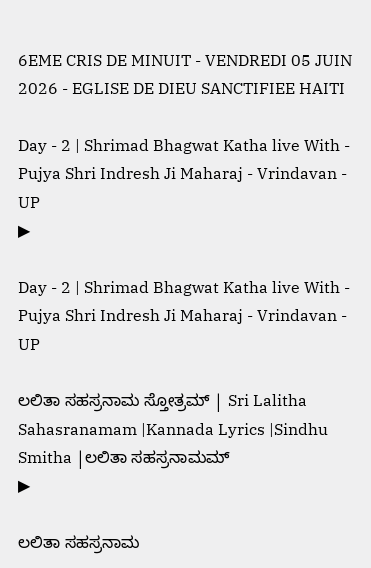6EME CRIS DE MINUIT - VENDREDI 05 JUIN 2026 - EGLISE DE DIEU SANCTIFIEE HAITI

Day - 2 | Shrimad Bhagwat Katha live With - Pujya Shri Indresh Ji Maharaj - Vrindavan - UP
▶

Day - 2 | Shrimad Bhagwat Katha live With - Pujya Shri Indresh Ji Maharaj - Vrindavan - UP

ಲಲಿತಾ ಸಹಸ್ರನಾಮ ಸ್ತೋತ್ರಮ್ | Sri Lalitha Sahasranamam |Kannada Lyrics |Sindhu Smitha |ಲಲಿತಾ ಸಹಸ್ರನಾಮಮ್
▶

ಲಲಿತಾ ಸಹಸ್ರನಾಮ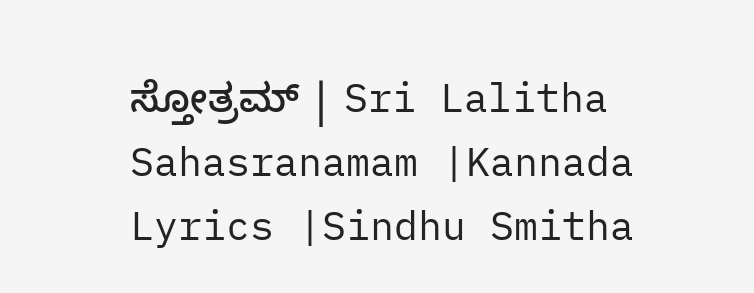ಸ್ತೋತ್ರಮ್ | Sri Lalitha Sahasranamam |Kannada Lyrics |Sindhu Smitha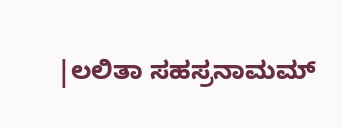|ಲಲಿತಾ ಸಹಸ್ರನಾಮಮ್